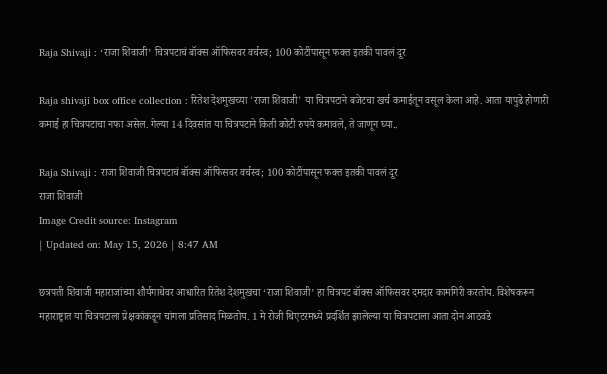Raja Shivaji : ‘राजा शिवाजी’ चित्रपटाचं बॉक्स ऑफिसवर वर्चस्व; 100 कोटींपासून फक्त इतकी पावलं दूर

Raja shivaji box office collection : रितेश देशमुखच्या 'राजा शिवाजी' या चित्रपटाने बजेटचा खर्च कमाईतून वसूल केला आहे. आता यापुढे होणारी कमाई हा चित्रपटाचा नफा असेल. गेल्या 14 दिवसांत या चित्रपटाने किती कोटी रुपये कमावले, ते जाणून घ्या..

Raja Shivaji : राजा शिवाजी चित्रपटाचं बॉक्स ऑफिसवर वर्चस्व; 100 कोटींपासून फक्त इतकी पावलं दूर
राजा शिवाजी
Image Credit source: Instagram
| Updated on: May 15, 2026 | 8:47 AM

छत्रपती शिवाजी महाराजांच्या शौर्यगाथेवर आधारित रितेश देशमुखचा ‘राजा शिवाजी’ हा चित्रपट बॉक्स ऑफिसवर दमदार कामगिरी करतोय. विशेषकरून महाराष्ट्रात या चित्रपटाला प्रेक्षकांकडून चांगला प्रतिसाद मिळतोय. 1 मे रोजी थिएटरमध्ये प्रदर्शित झालेल्या या चित्रपटाला आता दोन आठवडे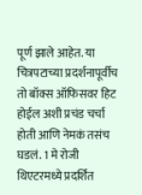पूर्ण झाले आहेत. या चित्रपटाच्या प्रदर्शनापूर्वीच तो बॉक्स ऑफिसवर हिट होईल अशी प्रचंड चर्चा होती आणि नेमकं तसंच घडलं. 1 मे रोजी थिएटरमध्ये प्रदर्शित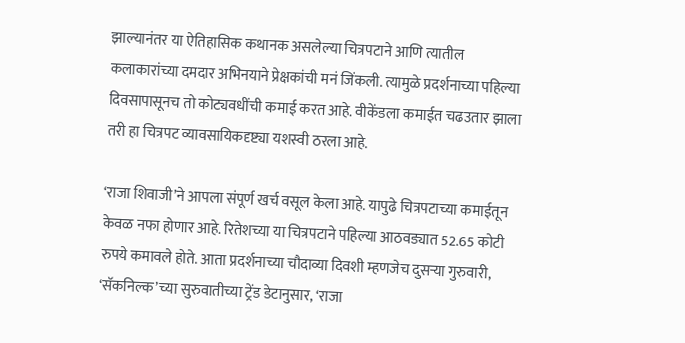झाल्यानंतर या ऐतिहासिक कथानक असलेल्या चित्रपटाने आणि त्यातील कलाकारांच्या दमदार अभिनयाने प्रेक्षकांची मनं जिंकली. त्यामुळे प्रदर्शनाच्या पहिल्या दिवसापासूनच तो कोट्यवधींची कमाई करत आहे. वीकेंडला कमाईत चढउतार झाला तरी हा चित्रपट व्यावसायिकदृष्ट्या यशस्वी ठरला आहे.

‘राजा शिवाजी’ने आपला संपूर्ण खर्च वसूल केला आहे. यापुढे चित्रपटाच्या कमाईतून केवळ नफा होणार आहे. रितेशच्या या चित्रपटाने पहिल्या आठवड्यात 52.65 कोटी रुपये कमावले होते. आता प्रदर्शनाच्या चौदाव्या दिवशी म्हणजेच दुसऱ्या गुरुवारी, ‘सॅकनिल्क’च्या सुरुवातीच्या ट्रेंड डेटानुसार, ‘राजा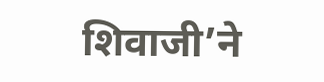शिवाजी’ने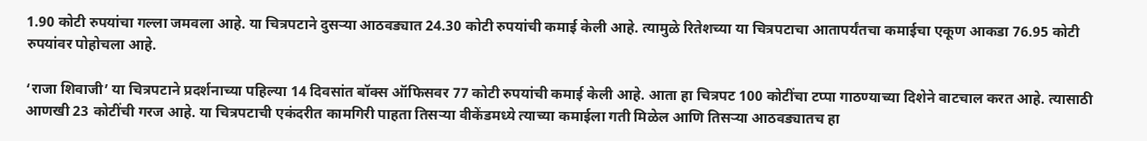1.90 कोटी रुपयांचा गल्ला जमवला आहे. या चित्रपटाने दुसऱ्या आठवड्यात 24.30 कोटी रुपयांची कमाई केली आहे. त्यामुळे रितेशच्या या चित्रपटाचा आतापर्यंतचा कमाईचा एकूण आकडा 76.95 कोटी रुपयांवर पोहोचला आहे.

‘राजा शिवाजी’ या चित्रपटाने प्रदर्शनाच्या पहिल्या 14 दिवसांत बॉक्स ऑफिसवर 77 कोटी रुपयांची कमाई केली आहे. आता हा चित्रपट 100 कोटींचा टप्पा गाठण्याच्या दिशेने वाटचाल करत आहे. त्यासाठी आणखी 23 कोटींची गरज आहे. या चित्रपटाची एकंदरीत कामगिरी पाहता तिसऱ्या वीकेंडमध्ये त्याच्या कमाईला गती मिळेल आणि तिसऱ्या आठवड्यातच हा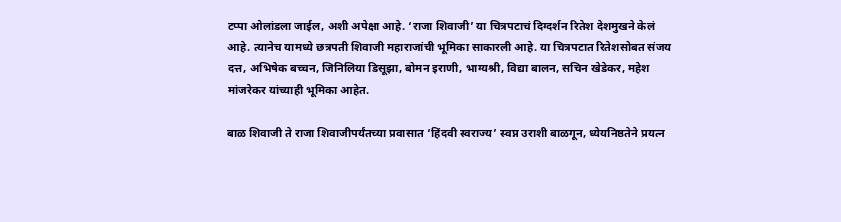टप्पा ओलांडला जाईल, अशी अपेक्षा आहे. ‘राजा शिवाजी’ या चित्रपटाचं दिग्दर्शन रितेश देशमुखने केलं आहे. त्यानेच यामध्ये छत्रपती शिवाजी महाराजांची भूमिका साकारली आहे. या चित्रपटात रितेशसोबत संजय दत्त, अभिषेक बच्चन, जिनिलिया डिसूझा, बोमन इराणी, भाग्यश्री, विद्या बालन, सचिन खेडेकर, महेश मांजरेकर यांच्याही भूमिका आहेत.

बाळ शिवाजी ते राजा शिवाजीपर्यंतच्या प्रवासात ‘हिंदवी स्वराज्य’ स्वप्न उराशी बाळगून, ध्येयनिष्ठतेने प्रयत्न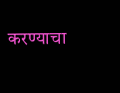करण्याचा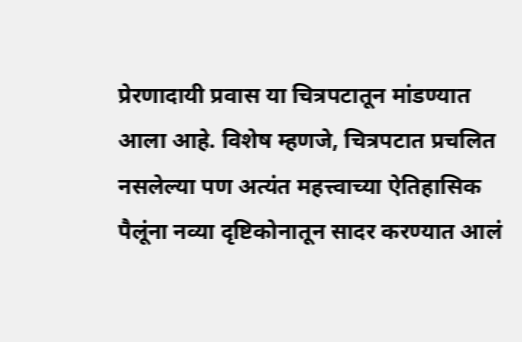प्रेरणादायी प्रवास या चित्रपटातून मांडण्यात आला आहे. विशेष म्हणजे, चित्रपटात प्रचलित नसलेल्या पण अत्यंत महत्त्वाच्या ऐतिहासिक पैलूंना नव्या दृष्टिकोनातून सादर करण्यात आलं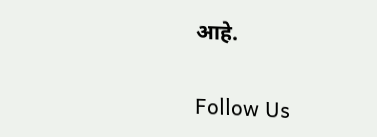आहे.

Follow Us